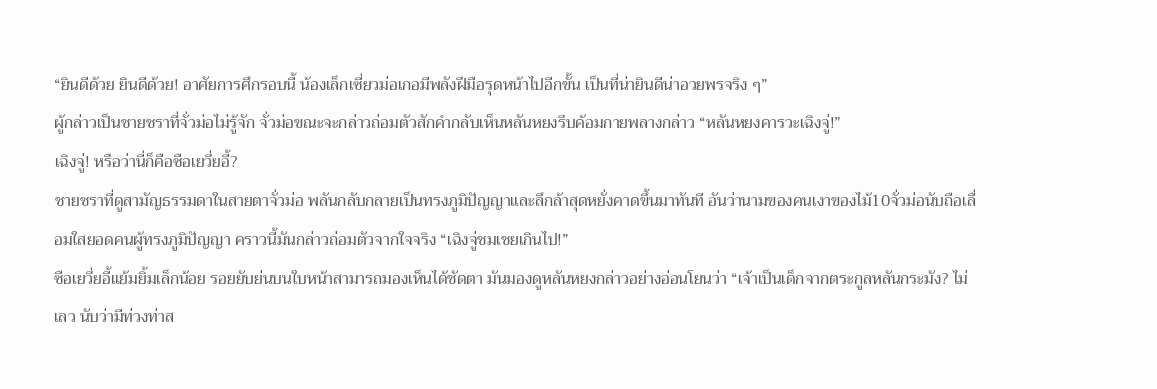“ยินดีด้วย ยินดีด้วย! อาศัยการศึกรอบนี้ น้องเล็กเซี่ยวม่อเกอมีพลังฝีมือรุดหน้าไปอีกขั้น เป็นที่น่ายินดีน่าอวยพรจริง ๆ”
ผู้กล่าวเป็นชายชราที่จั่วม่อไม่รู้จัก จั่วม่อขณะจะกล่าวถ่อมตัวสักคำกลับเห็นหลันหยงรีบค้อมกายพลางกล่าว “หลันหยงคารวะเฉิงจู่!”
เฉิงจู่! หรือว่านี่ก็คือซือเยวี่ยอี้?
ชายชราที่ดูสามัญธรรมดาในสายตาจั่วม่อ พลันกลับกลายเป็นทรงภูมิปัญญาและลึกล้าสุดหยั่งคาดขึ้นมาทันที อันว่านามของคนเงาของไม้10จั่วม่อนับถือเลื่อมใสยอดคนผู้ทรงภูมิปัญญา คราวนี้มันกล่าวถ่อมตัวจากใจจริง “เฉิงจู่ชมเชยเกินไป!”
ซือเยวี่ยอี้แย้มยิ้มเล็กน้อย รอยยับย่นบนใบหน้าสามารถมองเห็นได้ชัดตา มันมองดูหลันหยงกล่าวอย่างอ่อนโยนว่า “เจ้าเป็นเด็กจากตระกูลหลันกระมัง? ไม่เลว นับว่ามีท่วงท่าส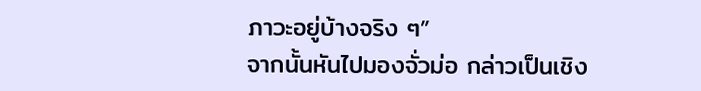ภาวะอยู่บ้างจริง ๆ”
จากนั้นหันไปมองจั่วม่อ กล่าวเป็นเชิง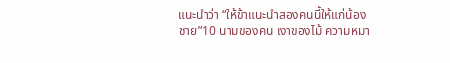แนะนำว่า “ให้ข้าแนะนำสองคนนี้ให้แก่น้องชาย”10 นามของคน เงาของไม้ ความหมา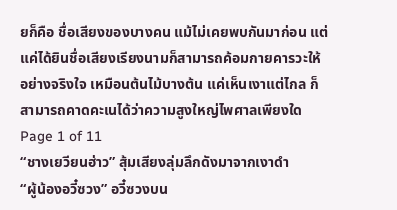ยก็คือ ชื่อเสียงของบางคน แม้ไม่เคยพบกันมาก่อน แต่แค่ได้ยินชื่อเสียงเรียงนามก็สามารถค้อมกายคารวะให้อย่างจริงใจ เหมือนต้นไม้บางต้น แค่เห็นเงาแต่ไกล ก็สามารถคาดคะเนได้ว่าความสูงใหญ่ไพศาลเพียงใด
Page 1 of 11
“ชางเยวียนฮ่าว” สุ้มเสียงลุ่มลึกดังมาจากเงาดำ
“ผู้น้องอวี๋ซวง” อวี๋ซวงบน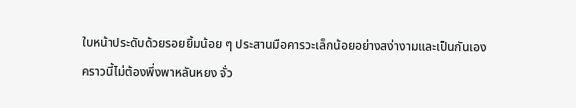ใบหน้าประดับด้วยรอยยิ้มน้อย ๆ ประสานมือคารวะเล็กน้อยอย่างสง่างามและเป็นกันเอง
คราวนี้ไม่ต้องพึ่งพาหลันหยง จั่ว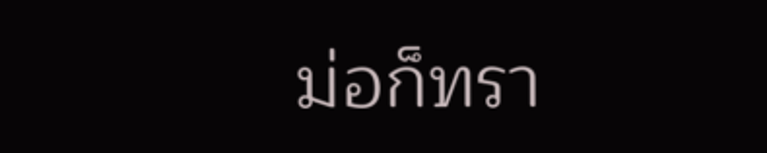ม่อก็ทรา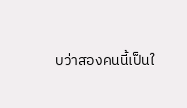บว่าสองคนนี้เป็นใ